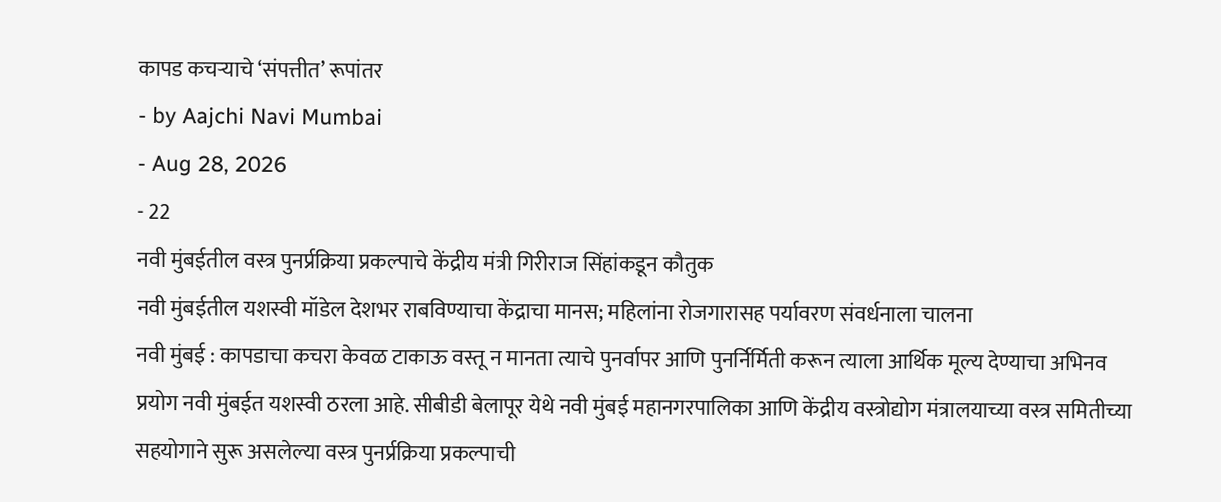कापड कचऱ्याचे ‘संपत्तीत’ रूपांतर
- by Aajchi Navi Mumbai
- Aug 28, 2026
- 22
नवी मुंबईतील वस्त्र पुनर्प्रक्रिया प्रकल्पाचे केंद्रीय मंत्री गिरीराज सिंहांकडून कौतुक
नवी मुंबईतील यशस्वी मॉडेल देशभर राबविण्याचा केंद्राचा मानस; महिलांना रोजगारासह पर्यावरण संवर्धनाला चालना
नवी मुंबई : कापडाचा कचरा केवळ टाकाऊ वस्तू न मानता त्याचे पुनर्वापर आणि पुनर्निर्मिती करून त्याला आर्थिक मूल्य देण्याचा अभिनव प्रयोग नवी मुंबईत यशस्वी ठरला आहे. सीबीडी बेलापूर येथे नवी मुंबई महानगरपालिका आणि केंद्रीय वस्त्रोद्योग मंत्रालयाच्या वस्त्र समितीच्या सहयोगाने सुरू असलेल्या वस्त्र पुनर्प्रक्रिया प्रकल्पाची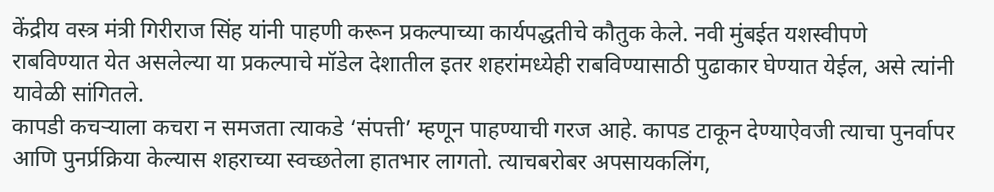केंद्रीय वस्त्र मंत्री गिरीराज सिंह यांनी पाहणी करून प्रकल्पाच्या कार्यपद्धतीचे कौतुक केले. नवी मुंबईत यशस्वीपणे राबविण्यात येत असलेल्या या प्रकल्पाचे मॉडेल देशातील इतर शहरांमध्येही राबविण्यासाठी पुढाकार घेण्यात येईल, असे त्यांनी यावेळी सांगितले.
कापडी कचऱ्याला कचरा न समजता त्याकडे ‘संपत्ती’ म्हणून पाहण्याची गरज आहे. कापड टाकून देण्याऐवजी त्याचा पुनर्वापर आणि पुनर्प्रक्रिया केल्यास शहराच्या स्वच्छतेला हातभार लागतो. त्याचबरोबर अपसायकलिंग,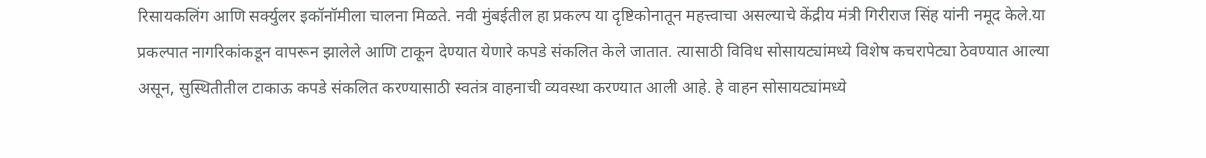रिसायकलिंग आणि सर्क्युलर इकॉनॉमीला चालना मिळते. नवी मुंबईतील हा प्रकल्प या दृष्टिकोनातून महत्त्वाचा असल्याचे केंद्रीय मंत्री गिरीराज सिंह यांनी नमूद केले.या प्रकल्पात नागरिकांकडून वापरून झालेले आणि टाकून देण्यात येणारे कपडे संकलित केले जातात. त्यासाठी विविध सोसायट्यांमध्ये विशेष कचरापेट्या ठेवण्यात आल्या असून, सुस्थितीतील टाकाऊ कपडे संकलित करण्यासाठी स्वतंत्र वाहनाची व्यवस्था करण्यात आली आहे. हे वाहन सोसायट्यांमध्ये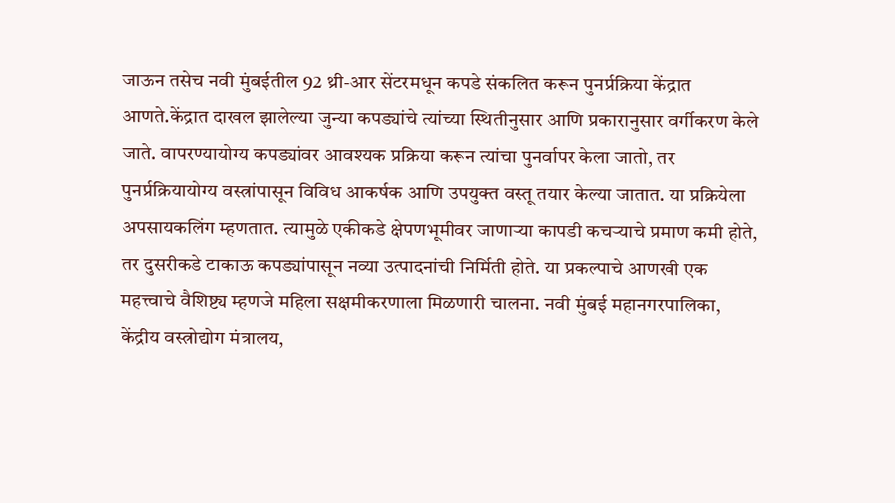जाऊन तसेच नवी मुंबईतील 92 थ्री-आर सेंटरमधून कपडे संकलित करून पुनर्प्रक्रिया केंद्रात आणते.केंद्रात दाखल झालेल्या जुन्या कपड्यांचे त्यांच्या स्थितीनुसार आणि प्रकारानुसार वर्गीकरण केले जाते. वापरण्यायोग्य कपड्यांवर आवश्यक प्रक्रिया करून त्यांचा पुनर्वापर केला जातो, तर पुनर्प्रक्रियायोग्य वस्त्रांपासून विविध आकर्षक आणि उपयुक्त वस्तू तयार केल्या जातात. या प्रक्रियेला अपसायकलिंग म्हणतात. त्यामुळे एकीकडे क्षेपणभूमीवर जाणाऱ्या कापडी कचऱ्याचे प्रमाण कमी होते, तर दुसरीकडे टाकाऊ कपड्यांपासून नव्या उत्पादनांची निर्मिती होते. या प्रकल्पाचे आणखी एक महत्त्वाचे वैशिष्ट्य म्हणजे महिला सक्षमीकरणाला मिळणारी चालना. नवी मुंबई महानगरपालिका, केंद्रीय वस्त्रोद्योग मंत्रालय,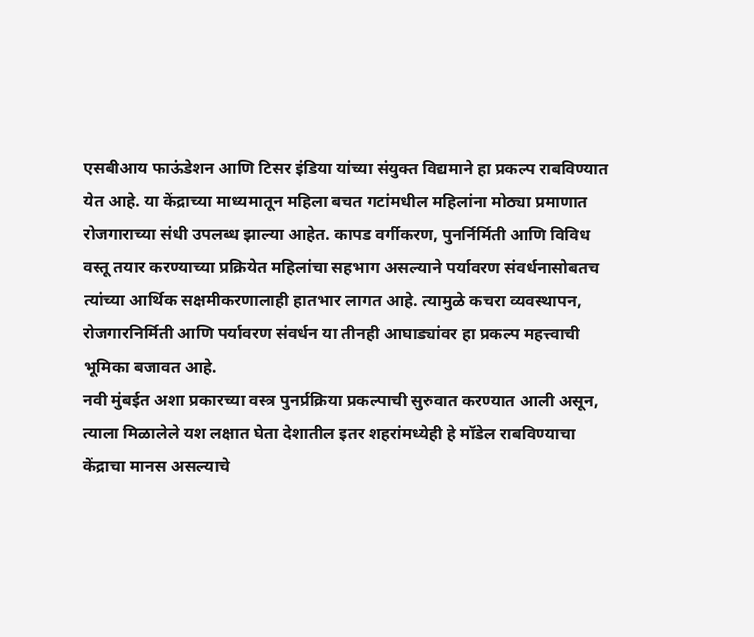एसबीआय फाऊंडेशन आणि टिसर इंडिया यांच्या संयुक्त विद्यमाने हा प्रकल्प राबविण्यात येत आहे. या केंद्राच्या माध्यमातून महिला बचत गटांमधील महिलांना मोठ्या प्रमाणात रोजगाराच्या संधी उपलब्ध झाल्या आहेत. कापड वर्गीकरण, पुनर्निर्मिती आणि विविध वस्तू तयार करण्याच्या प्रक्रियेत महिलांचा सहभाग असल्याने पर्यावरण संवर्धनासोबतच त्यांच्या आर्थिक सक्षमीकरणालाही हातभार लागत आहे. त्यामुळे कचरा व्यवस्थापन, रोजगारनिर्मिती आणि पर्यावरण संवर्धन या तीनही आघाड्यांवर हा प्रकल्प महत्त्वाची भूमिका बजावत आहे.
नवी मुंबईत अशा प्रकारच्या वस्त्र पुनर्प्रक्रिया प्रकल्पाची सुरुवात करण्यात आली असून, त्याला मिळालेले यश लक्षात घेता देशातील इतर शहरांमध्येही हे मॉडेल राबविण्याचा केंद्राचा मानस असल्याचे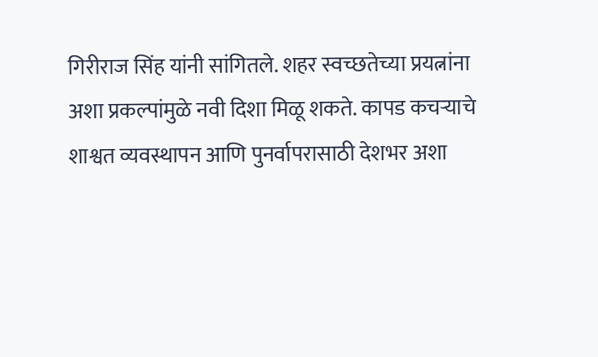गिरीराज सिंह यांनी सांगितले. शहर स्वच्छतेच्या प्रयत्नांना अशा प्रकल्पांमुळे नवी दिशा मिळू शकते. कापड कचऱ्याचे शाश्वत व्यवस्थापन आणि पुनर्वापरासाठी देशभर अशा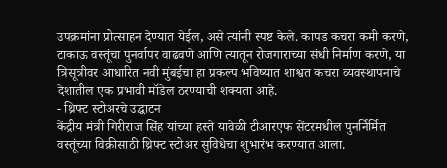उपक्रमांना प्रोत्साहन देण्यात येईल, असे त्यांनी स्पष्ट केले. कापड कचरा कमी करणे, टाकाऊ वस्तूंचा पुनर्वापर वाढवणे आणि त्यातून रोजगाराच्या संधी निर्माण करणे, या त्रिसूत्रीवर आधारित नवी मुंबईचा हा प्रकल्प भविष्यात शाश्वत कचरा व्यवस्थापनाचे देशातील एक प्रभावी मॉडेल ठरण्याची शक्यता आहे.
- थ्रिफ्ट स्टोअरचे उद्घाटन
केंद्रीय मंत्री गिरीराज सिंह यांच्या हस्ते यावेळी टीआरएफ सेंटरमधील पुनर्निर्मित वस्तूंच्या विक्रीसाठी थ्रिफ्ट स्टोअर सुविधेचा शुभारंभ करण्यात आला.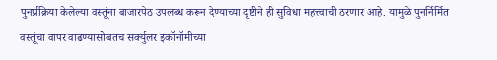पुनर्प्रक्रिया केलेल्या वस्तूंना बाजारपेठ उपलब्ध करून देण्याच्या दृष्टीने ही सुविधा महत्त्वाची ठरणार आहे. यामुळे पुनर्निर्मित वस्तूंचा वापर वाढण्यासोबतच सर्क्युलर इकॉनॉमीच्या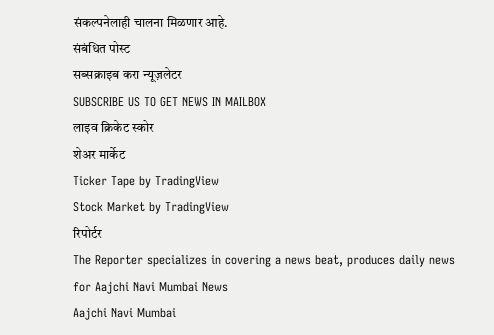संकल्पनेलाही चालना मिळणार आहे.
संबंधित पोस्ट
सब्सक्राइब करा न्यूज़लेटर
SUBSCRIBE US TO GET NEWS IN MAILBOX
लाइव क्रिकेट स्कोर
शेअर मार्केट
Ticker Tape by TradingView
Stock Market by TradingView
रिपोर्टर
The Reporter specializes in covering a news beat, produces daily news for Aajchi Navi Mumbai News
Aajchi Navi Mumbai